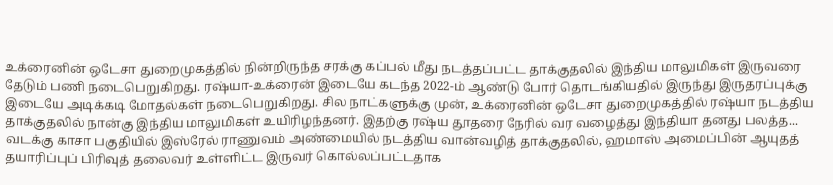உக்ரைனின் ஒடேசா துறைமுகத்தில் நின்றிருந்த சரக்கு கப்பல் மீது நடத்தப்பட்ட தாக்குதலில் இந்திய மாலுமிகள் இருவரை தேடும் பணி நடைபெறுகிறது. ரஷ்யா-உக்ரைன் இடையே கடந்த 2022-ம் ஆண்டு போர் தொடங்கியதில் இருந்து இருதரப்புக்கு இடையே அடிக்கடி மோதல்கள் நடைபெறுகிறது. சில நாட்களுக்கு முன், உக்ரைனின் ஒடேசா துறைமுகத்தில் ரஷ்யா நடத்திய தாக்குதலில் நான்கு இந்திய மாலுமிகள் உயிரிழந்தனர். இதற்கு ரஷ்ய தூதரை நேரில் வர வழைத்து இந்தியா தனது பலத்த...
வடக்கு காசா பகுதியில் இஸ்ரேல் ராணுவம் அண்மையில் நடத்திய வான்வழித் தாக்குதலில், ஹமாஸ் அமைப்பின் ஆயுதத் தயாரிப்புப் பிரிவுத் தலைவர் உள்ளிட்ட இருவர் கொல்லப்பட்டதாக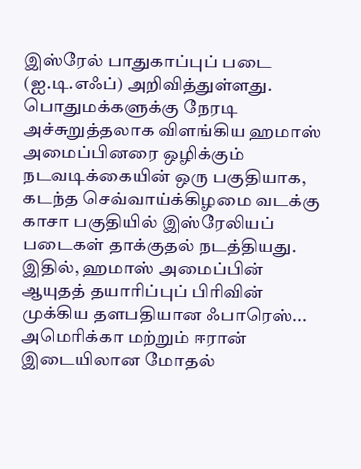இஸ்ரேல் பாதுகாப்புப் படை (ஐ.டி.எஃப்) அறிவித்துள்ளது. பொதுமக்களுக்கு நேரடி அச்சுறுத்தலாக விளங்கிய ஹமாஸ் அமைப்பினரை ஒழிக்கும் நடவடிக்கையின் ஒரு பகுதியாக, கடந்த செவ்வாய்க்கிழமை வடக்கு காசா பகுதியில் இஸ்ரேலியப் படைகள் தாக்குதல் நடத்தியது. இதில், ஹமாஸ் அமைப்பின் ஆயுதத் தயாரிப்புப் பிரிவின் முக்கிய தளபதியான ஃபாரெஸ்...
அமெரிக்கா மற்றும் ஈரான் இடையிலான மோதல்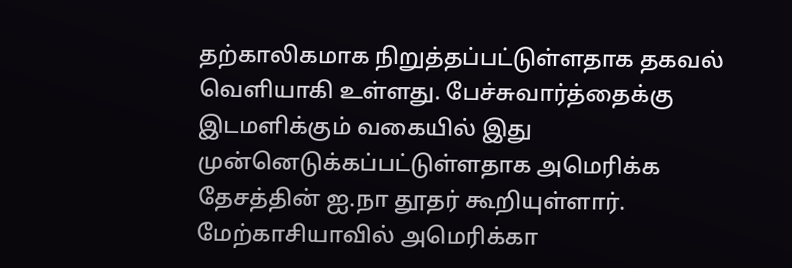தற்காலிகமாக நிறுத்தப்பட்டுள்ளதாக தகவல் வெளியாகி உள்ளது. பேச்சுவார்த்தைக்கு இடமளிக்கும் வகையில் இது முன்னெடுக்கப்பட்டுள்ளதாக அமெரிக்க தேசத்தின் ஐ.நா தூதர் கூறியுள்ளார். மேற்காசியாவில் அமெரிக்கா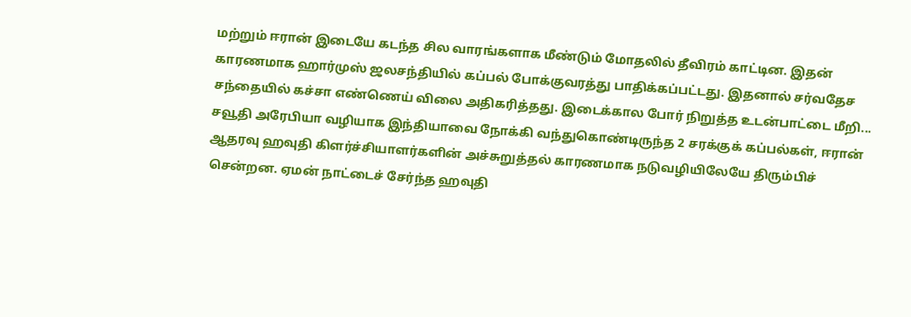மற்றும் ஈரான் இடையே கடந்த சில வாரங்களாக மீண்டும் மோதலில் தீவிரம் காட்டின. இதன் காரணமாக ஹார்முஸ் ஜலசந்தியில் கப்பல் போக்குவரத்து பாதிக்கப்பட்டது. இதனால் சர்வதேச சந்தையில் கச்சா எண்ணெய் விலை அதிகரித்தது. இடைக்கால போர் நிறுத்த உடன்பாட்டை மீறி...
சவூதி அரேபியா வழியாக இந்தியாவை நோக்கி வந்துகொண்டிருந்த 2 சரக்குக் கப்பல்கள், ஈரான் ஆதரவு ஹவுதி கிளர்ச்சியாளர்களின் அச்சுறுத்தல் காரணமாக நடுவழியிலேயே திரும்பிச் சென்றன. ஏமன் நாட்டைச் சேர்ந்த ஹவுதி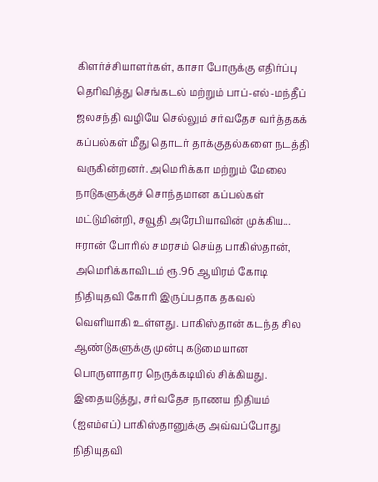கிளர்ச்சியாளர்கள், காசா போருக்கு எதிர்ப்பு தெரிவித்து செங்கடல் மற்றும் பாப்-எல்-மந்தீப் ஜலசந்தி வழியே செல்லும் சர்வதேச வர்த்தகக் கப்பல்கள் மீது தொடர் தாக்குதல்களை நடத்தி வருகின்றனர். அமெரிக்கா மற்றும் மேலை நாடுகளுக்குச் சொந்தமான கப்பல்கள் மட்டுமின்றி, சவூதி அரேபியாவின் முக்கிய...
ஈரான் போரில் சமரசம் செய்த பாகிஸ்தான், அமெரிக்காவிடம் ரூ.96 ஆயிரம் கோடி நிதியுதவி கோரி இருப்பதாக தகவல் வெளியாகி உள்ளது. பாகிஸ்தான் கடந்த சில ஆண்டுகளுக்கு முன்பு கடுமையான பொருளாதார நெருக்கடியில் சிக்கியது. இதையடுத்து, சர்வதேச நாணய நிதியம் (ஐஎம்எப்) பாகிஸ்தானுக்கு அவ்வப்போது நிதியுதவி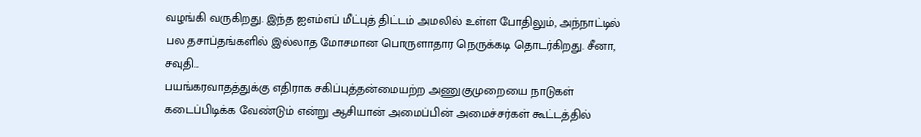வழங்கி வருகிறது. இந்த ஐஎம்எப் மீட்புத் திட்டம் அமலில் உள்ள போதிலும், அந்நாட்டில் பல தசாப்தங்களில் இல்லாத மோசமான பொருளாதார நெருக்கடி தொடர்கிறது. சீனா, சவுதி...
பயங்கரவாதத்துக்கு எதிராக சகிப்புத்தன்மையற்ற அணுகுமுறையை நாடுகள் கடைப்பிடிக்க வேண்டும் என்று ஆசியான் அமைப்பின் அமைச்சர்கள் கூட்டத்தில்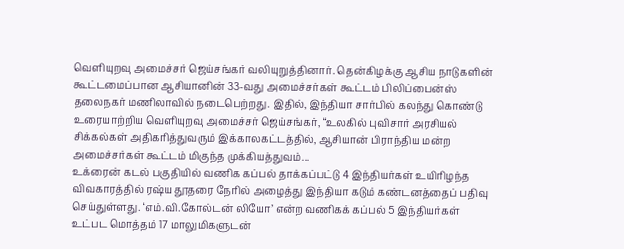வெளியுறவு அமைச்சர் ஜெய்சங்கர் வலியுறுத்தினார். தென்கிழக்கு ஆசிய நாடுகளின் கூட்டமைப்பான ஆசியானின் 33-வது அமைச்சர்கள் கூட்டம் பிலிப்பைன்ஸ் தலைநகர் மணிலாவில் நடைபெற்றது. இதில், இந்தியா சார்பில் கலந்து கொண்டு உரையாற்றிய வெளியுறவு அமைச்சர் ஜெய்சங்கர், “உலகில் புவிசார் அரசியல் சிக்கல்கள் அதிகரித்துவரும் இக்காலகட்டத்தில், ஆசியான் பிராந்திய மன்ற அமைச்சர்கள் கூட்டம் மிகுந்த முக்கியத்துவம்...
உக்ரைன் கடல் பகுதியில் வணிக கப்பல் தாக்கப்பட்டு 4 இந்தியர்கள் உயிரிழந்த விவகாரத்தில் ரஷ்ய தூதரை நேரில் அழைத்து இந்தியா கடும் கண்டனத்தைப் பதிவு செய்துள்ளது. ‘எம்.வி.கோல்டன் லியோ’ என்ற வணிகக் கப்பல் 5 இந்தியர்கள் உட்பட மொத்தம் 17 மாலுமிகளுடன்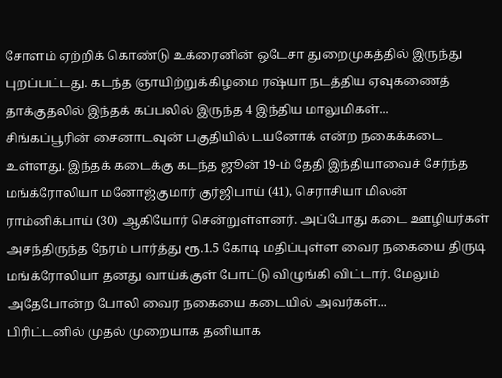சோளம் ஏற்றிக் கொண்டு உக்ரைனின் ஒடேசா துறைமுகத்தில் இருந்து புறப்பட்டது. கடந்த ஞாயிற்றுக்கிழமை ரஷ்யா நடத்திய ஏவுகணைத் தாக்குதலில் இந்தக் கப்பலில் இருந்த 4 இந்திய மாலுமிகள்...
சிங்கப்பூரின் சைனாடவுன் பகுதியில் டயனோக் என்ற நகைக்கடை உள்ளது. இந்தக் கடைக்கு கடந்த ஜூன் 19-ம் தேதி இந்தியாவைச் சேர்ந்த மங்க்ரோலியா மனோஜ்குமார் குர்ஜிபாய் (41), செராசியா மிலன் ராம்னிக்பாய் (30) ஆகியோர் சென்றுள்ளனர். அப்போது கடை ஊழியர்கள் அசந்திருந்த நேரம் பார்த்து ரூ.1.5 கோடி மதிப்புள்ள வைர நகையை திருடி மங்க்ரோலியா தனது வாய்க்குள் போட்டு விழுங்கி விட்டார். மேலும் அதேபோன்ற போலி வைர நகையை கடையில் அவர்கள்...
பிரிட்டனில் முதல் முறையாக தனியாக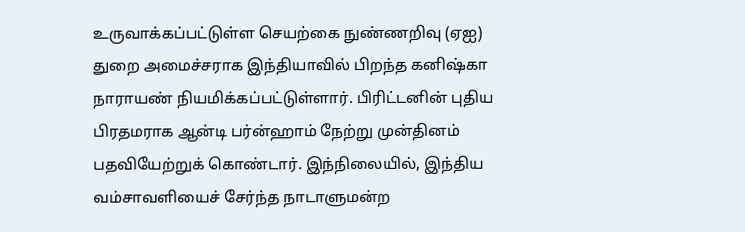உருவாக்கப்பட்டுள்ள செயற்கை நுண்ணறிவு (ஏஐ) துறை அமைச்சராக இந்தியாவில் பிறந்த கனிஷ்கா நாராயண் நியமிக்கப்பட்டுள்ளார். பிரிட்டனின் புதிய பிரதமராக ஆன்டி பர்ன்ஹாம் நேற்று முன்தினம் பதவியேற்றுக் கொண்டார். இந்நிலையில், இந்திய வம்சாவளியைச் சேர்ந்த நாடாளுமன்ற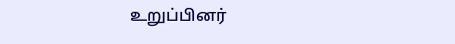உறுப்பினர்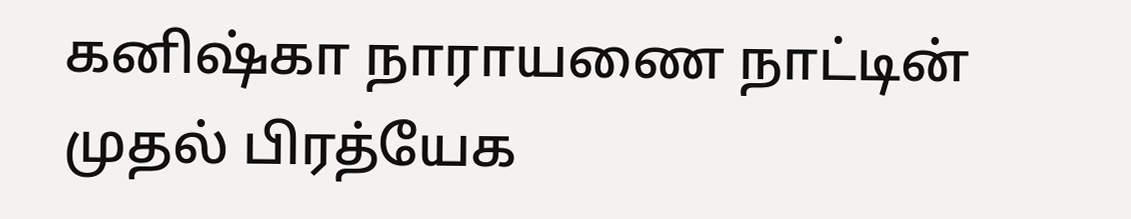கனிஷ்கா நாராயணை நாட்டின் முதல் பிரத்யேக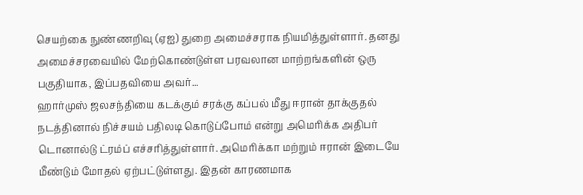செயற்கை நுண்ணறிவு (ஏஐ) துறை அமைச்சராக நியமித்துள்ளார். தனது அமைச்சரவையில் மேற்கொண்டுள்ள பரவலான மாற்றங்களின் ஒரு பகுதியாக, இப்பதவியை அவர்...
ஹார்முஸ் ஜலசந்தியை கடக்கும் சரக்கு கப்பல் மீது ஈரான் தாக்குதல் நடத்தினால் நிச்சயம் பதிலடி கொடுப்போம் என்று அமெரிக்க அதிபர் டொனால்டு ட்ரம்ப் எச்சரித்துள்ளார். அமெரிக்கா மற்றும் ஈரான் இடையே மீண்டும் மோதல் ஏற்பட்டுள்ளது. இதன் காரணமாக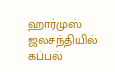ஹார்முஸ் ஜலசந்தியில் கப்பல்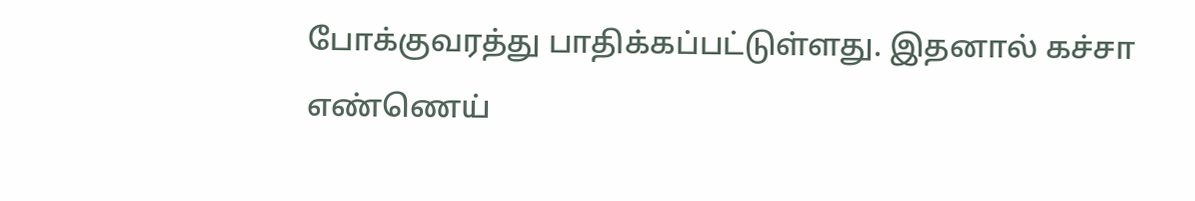போக்குவரத்து பாதிக்கப்பட்டுள்ளது. இதனால் கச்சா எண்ணெய்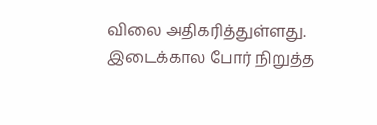விலை அதிகரித்துள்ளது. இடைக்கால போர் நிறுத்த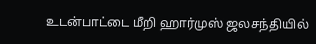உடன்பாட்டை மீறி ஹார்முஸ் ஜலசந்தியில்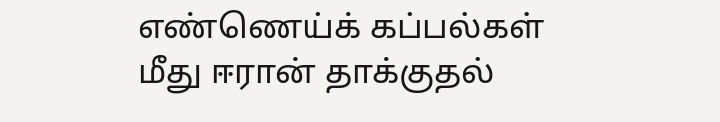எண்ணெய்க் கப்பல்கள் மீது ஈரான் தாக்குதல்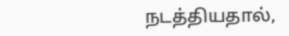நடத்தியதால்,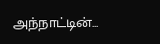அந்நாட்டின்...